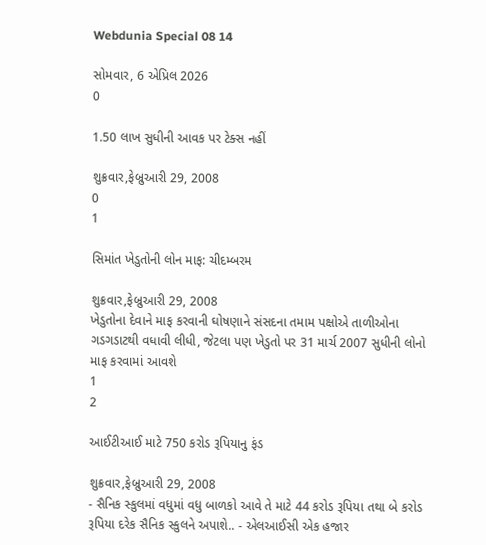Webdunia Special 08 14

સોમવાર, 6 એપ્રિલ 2026
0

1.50 લાખ સુધીની આવક પર ટેક્સ નહીં

શુક્રવાર,ફેબ્રુઆરી 29, 2008
0
1

સિમાંત ખેડુતોની લોન માફ: ચીદમ્બરમ

શુક્રવાર,ફેબ્રુઆરી 29, 2008
ખેડુતોના દેવાને માફ કરવાની ઘોષણાને સંસદના તમામ પક્ષોએ તાળીઓના ગડગડાટથી વધાવી લીધી, જેટલા પણ ખેડુતો પર 31 માર્ચ 2007 સુધીની લોનો માફ કરવામાં આવશે
1
2

આઈટીઆઈ માટે 750 કરોડ રૂપિયાનુ ફંડ

શુક્રવાર,ફેબ્રુઆરી 29, 2008
- સૈનિક સ્કુલમાં વધુમાં વધુ બાળકો આવે તે માટે 44 કરોડ રૂપિયા તથા બે કરોડ રૂપિયા દરેક સૈનિક સ્કુલને અપાશે.. - એલઆઈસી એક હજાર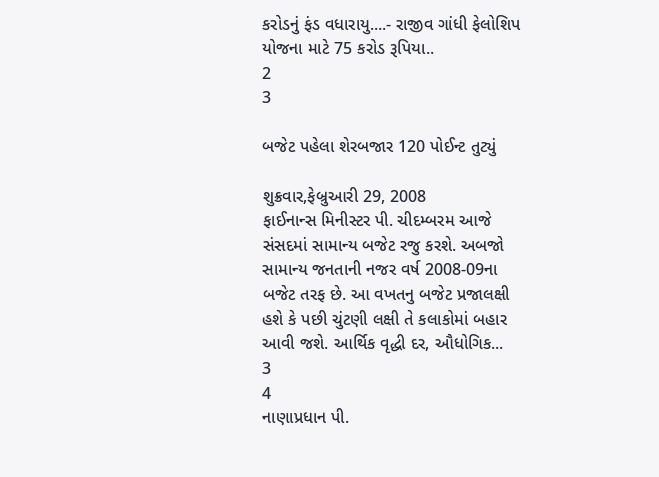કરોડનું ફંડ વધારાયુ....- રાજીવ ગાંધી ફેલોશિપ યોજના માટે 75 કરોડ રૂપિયા..
2
3

બજેટ પહેલા શેરબજાર 120 પોઈન્ટ તુટ્યું

શુક્રવાર,ફેબ્રુઆરી 29, 2008
ફાઈનાન્સ મિનીસ્ટર પી. ચીદમ્બરમ આજે સંસદમાં સામાન્ય બજેટ રજુ કરશે. અબજો સામાન્ય જનતાની નજર વર્ષ 2008-09ના બજેટ તરફ છે. આ વખતનુ બજેટ પ્રજાલક્ષી હશે કે પછી ચુંટણી લક્ષી તે કલાકોમાં બહાર આવી જશે. આર્થિક વૃદ્ધી દર, ઔધોગિક...
3
4
નાણાપ્રધાન પી.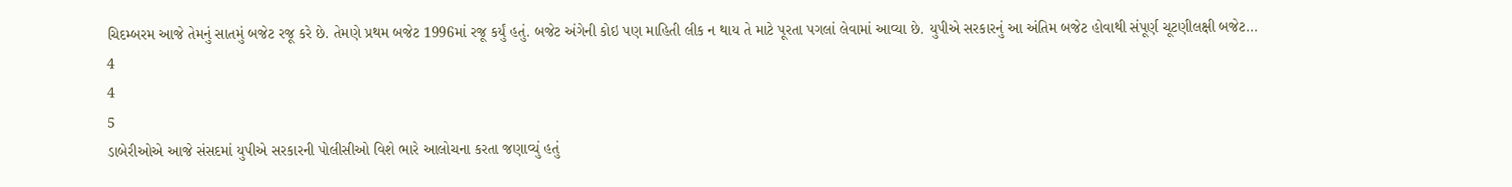ચિદમ્બરમ આજે તેમનું સાતમું બજેટ રજૂ કરે છે. તેમણે પ્રથમ બજેટ 1996માં રજૂ કર્યું હતું. બજેટ અંગેની કોઇ પણ માહિતી લીક ન થાય તે માટે પૂરતા પગલાં લેવામાં આવ્યા છે. યુપીએ સરકારનું આ અંતિમ બજેટ હોવાથી સંપૂર્ણ ચૂટણીલક્ષી બજેટ...
4
4
5
ડાબેરીઓએ આજે સંસદમાં યુપીએ સરકારની પોલીસીઓ વિશે ભારે આલોચના કરતા જણાવ્યું હતું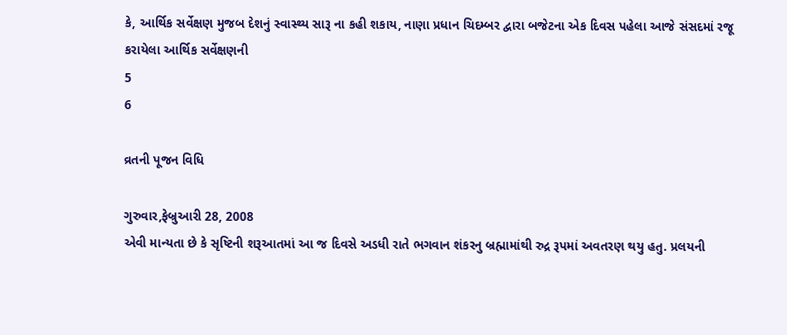કે, આર્થિક સર્વેક્ષણ મુજબ દેશનું સ્વાસ્થ્ય સારૂ ના કહી શકાય, નાણા પ્રધાન ચિદમ્બર દ્વારા બજેટના એક દિવસ પહેલા આજે સંસદમાં રજૂ કરાયેલા આર્થિક સર્વેક્ષણની
5
6

વ્રતની પૂજન વિધિ

ગુરુવાર,ફેબ્રુઆરી 28, 2008
એવી માન્યતા છે કે સૃષ્ટિની શરૂઆતમાં આ જ દિવસે અડધી રાતે ભગવાન શંકરનુ બ્રહ્મામાંથી રુદ્ર રૂપમાં અવતરણ થયુ હતુ. પ્રલયની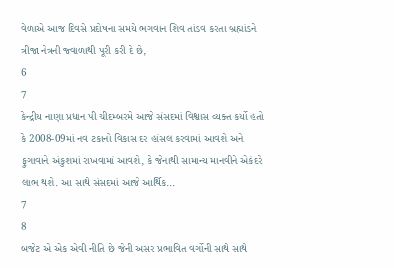વેળાએ આજ દિવસે પ્રદોષના સમયે ભગવાન શિવ તાંડવ કરતા બ્રહ્માંડને ત્રીજા નેત્રની જ્વાળાથી પૂરી કરી દે છે,
6
7
કેન્દ્રીય નાણા પ્રધાન પી ચીદમ્બરમે આજે સંસદમાં વિશ્વાસ વ્યક્ત કર્યો હતો કે 2008-09માં નવ ટકાનો વિકાસ દર હાંસલ કરવામાં આવશે અને ફુગાવાને અંકુશમાં રાખવામાં આવશે, કે જેનાથી સામાન્ય માનવીને એકંદરે લાભ થશે. આ સાથે સંસદમાં આજે આર્થિક...
7
8
બજેટ એ એક એવી નીતિ છે જેની અસર પ્રભાવિત વર્ગોની સાથે સાથે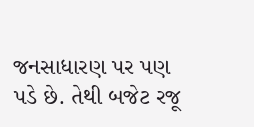જનસાધારણ પર પણ પડે છે. તેથી બજેટ રજૂ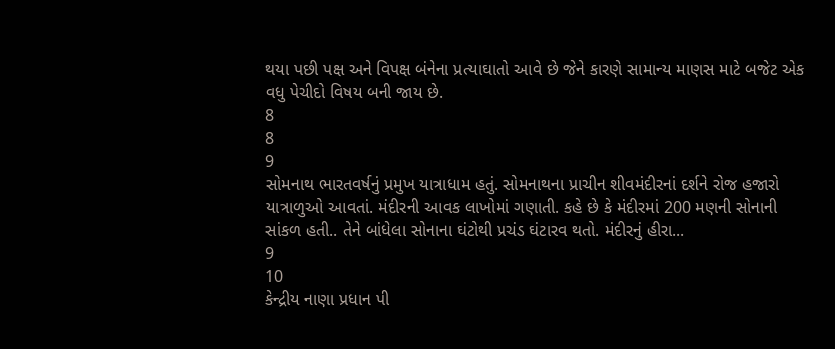થયા પછી પક્ષ અને વિપક્ષ બંનેના પ્રત્યાઘાતો આવે છે જેને કારણે સામાન્ય માણસ માટે બજેટ એક વધુ પેચીદો વિષય બની જાય છે.
8
8
9
સોમનાથ ભારતવર્ષનું પ્રમુખ યાત્રાધામ હતું. સોમનાથના પ્રાચીન શીવમંદીરનાં દર્શને રોજ હજારો યાત્રાળુઓ આવતાં. મંદીરની આવક લાખોમાં ગણાતી. કહે છે કે મંદીરમાં 200 મણની સોનાની સાંકળ હતી.. તેને બાંધેલા સોનાના ઘંટોથી પ્રચંડ ઘંટારવ થતો. મંદીરનું હીરા...
9
10
કેન્દ્રીય નાણા પ્રધાન પી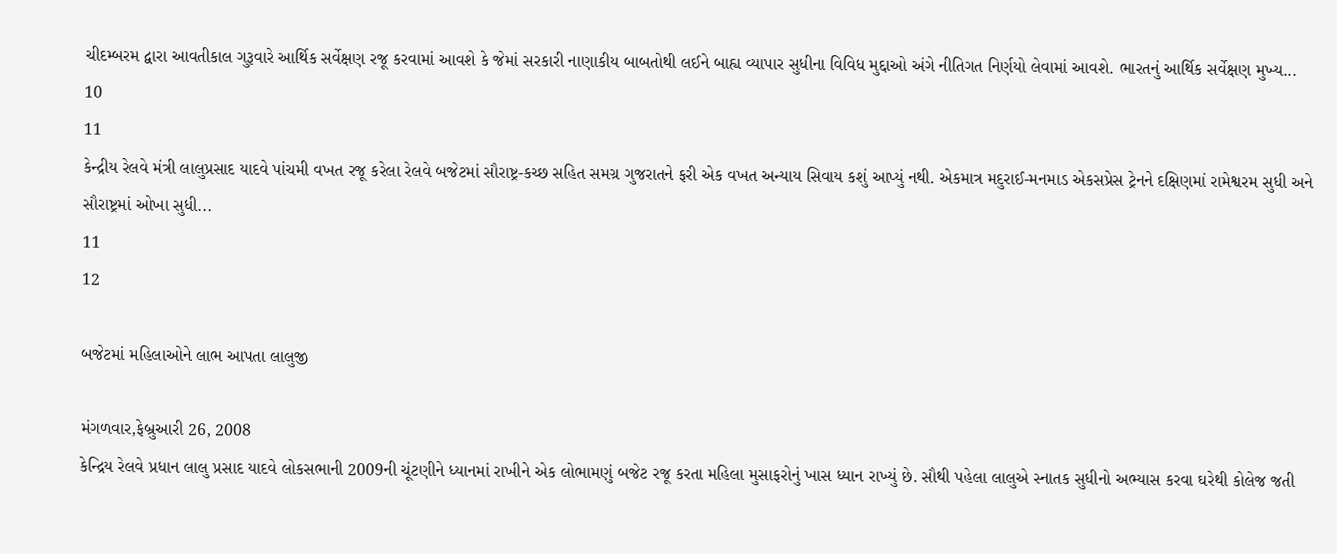ચીદમ્બરમ દ્વારા આવતીકાલ ગુરૂવારે આર્થિક સર્વેક્ષણ રજૂ કરવામાં આવશે કે જેમાં સરકારી નાણાકીય બાબતોથી લઈને બાહ્ય વ્યાપાર સુધીના વિવિધ મુદ્દાઓ અંગે નીતિગત નિર્ણયો લેવામાં આવશે. ભારતનું આર્થિક સર્વેક્ષણ મુખ્ય...
10
11
કેન્દ્રીય રેલવે મંત્રી લાલુપ્રસાદ યાદવે પાંચમી વખત રજૂ કરેલા રેલવે બજેટમાં સૌરાષ્ટ્ર-કચ્છ સહિત સમગ્ર ગુજરાતને ફરી એક વખત અન્યાય સિવાય કશું આપ્યું નથી. એકમાત્ર મદુરાઈ-મનમાડ એકસપ્રેસ ટ્રેનને દક્ષિણમાં રામેશ્વરમ સુધી અને સૌરાષ્ટ્રમાં ઓખા સુધી...
11
12

બજેટમાં મહિલાઓને લાભ આપતા લાલુજી

મંગળવાર,ફેબ્રુઆરી 26, 2008
કેન્દ્રિય રેલવે પ્રધાન લાલુ પ્રસાદ યાદવે લોકસભાની 2009ની ચૂંટણીને ધ્યાનમાં રાખીને એક લોભામણું બજેટ રજૂ કરતા મહિલા મુસાફરોનું ખાસ ધ્યાન રાખ્યું છે. સૌથી પહેલા લાલુએ સ્નાતક સુધીનો અભ્યાસ કરવા ઘરેથી કોલેજ જતી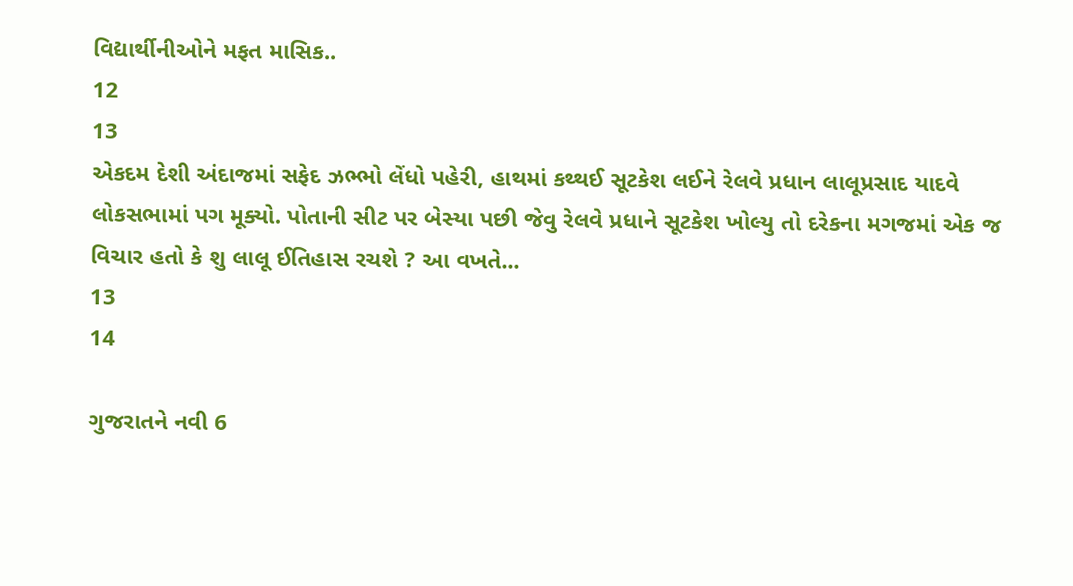વિદ્યાર્થીનીઓને મફત માસિક..
12
13
એકદમ દેશી અંદાજમાં સફેદ ઝભ્ભો લેંધો પહેરી, હાથમાં કથ્થઈ સૂટકેશ લઈને રેલવે પ્રધાન લાલૂપ્રસાદ યાદવે લોકસભામાં પગ મૂક્યો. પોતાની સીટ પર બેસ્યા પછી જેવુ રેલવે પ્રધાને સૂટકેશ ખોલ્યુ તો દરેકના મગજમાં એક જ વિચાર હતો કે શુ લાલૂ ઈતિહાસ રચશે ? આ વખતે...
13
14

ગુજરાતને નવી 6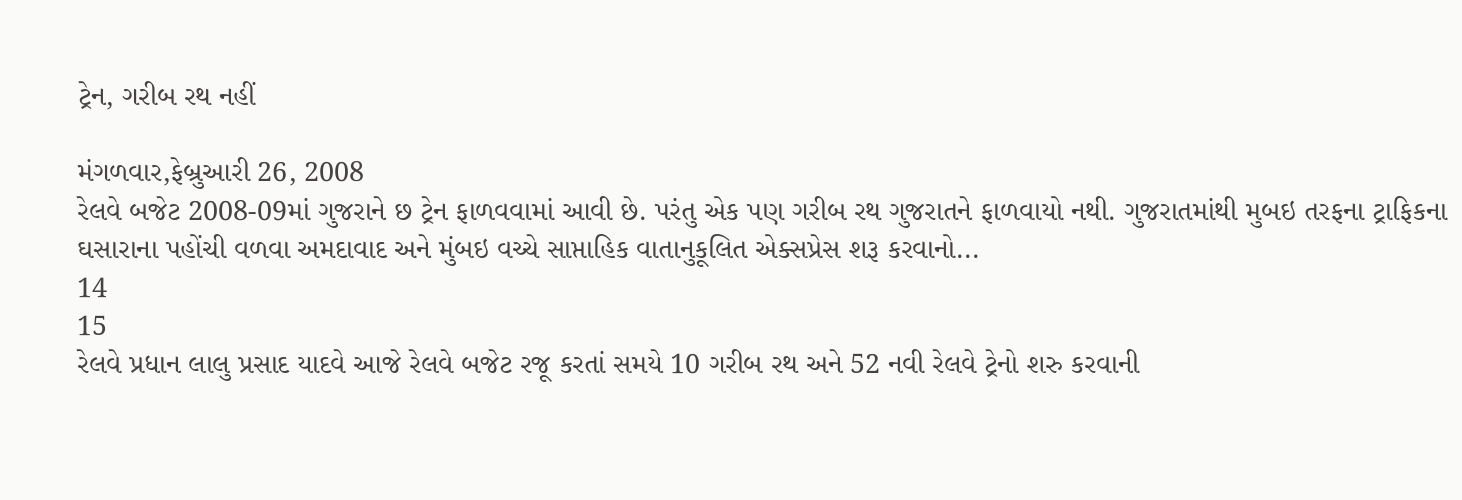ટ્રેન, ગરીબ રથ નહીં

મંગળવાર,ફેબ્રુઆરી 26, 2008
રેલવે બજેટ 2008-09માં ગુજરાને છ ટ્રેન ફાળવવામાં આવી છે. પરંતુ એક પણ ગરીબ રથ ગુજરાતને ફાળવાયો નથી. ગુજરાતમાંથી મુબઇ તરફના ટ્રાફિકના ઘસારાના પહોંચી વળવા અમદાવાદ અને મુંબઇ વચ્ચે સાપ્તાહિક વાતાનુકૂલિત એક્સપ્રેસ શરૂ કરવાનો...
14
15
રેલવે પ્રધાન લાલુ પ્રસાદ યાદવે આજે રેલવે બજેટ રજૂ કરતાં સમયે 10 ગરીબ રથ અને 52 નવી રેલવે ટ્રેનો શરુ કરવાની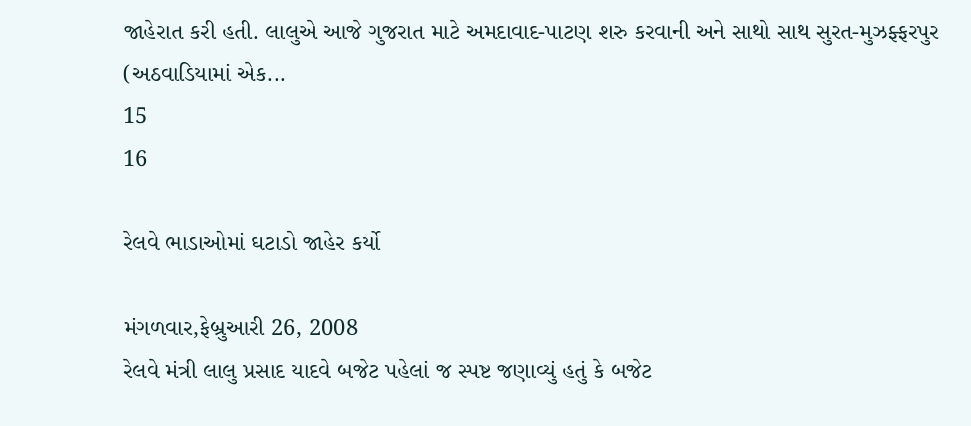જાહેરાત કરી હતી. લાલુએ આજે ગુજરાત માટે અમદાવાદ-પાટણ શરુ કરવાની અને સાથો સાથ સુરત-મુઝફ્ફરપુર (અઠવાડિયામાં એક...
15
16

રેલવે ભાડાઓમાં ઘટાડો જાહેર કર્યો

મંગળવાર,ફેબ્રુઆરી 26, 2008
રેલવે મંત્રી લાલુ પ્રસાદ યાદવે બજેટ પહેલાં જ સ્પષ્ટ જણાવ્યું હતું કે બજેટ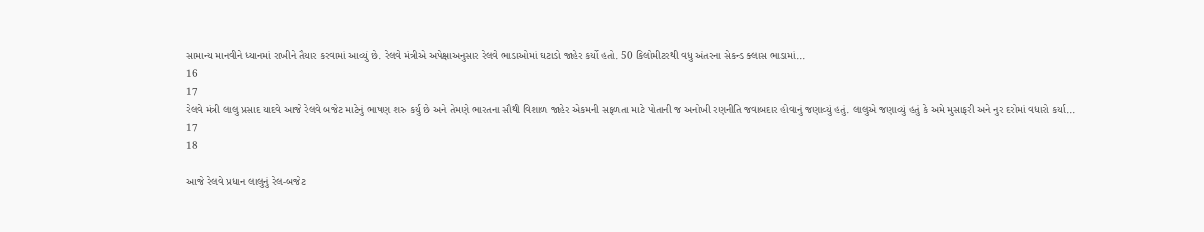સામાન્ય માનવીને ધ્યાનમાં રાખીને તૈયાર કરવામાં આવ્યું છે. રેલવે મંત્રીએ અપેક્ષાઅનુસાર રેલવે ભાડાઓમાં ઘટાડો જાહેર કર્યો હતો. 50 કિલોમીટરથી વધુ અંતરના સેકન્ડ ક્લાસ ભાડામાં...
16
17
રેલવે મંત્રી લાલુ પ્રસાદ યાદવે આજે રેલવે બજેટ માટેનું ભાષણ શરુ કર્યુ છે અને તેમણે ભારતના સૌથી વિશાળ જાહેર એકમની સફળતા માટે પોતાની જ અનોખી રણનીતિ જવાબદાર હોવાનું જણાવ્યું હતું. લાલુએ જણાવ્યું હતું કે અમે મુસાફરી અને નુર દરોમાં વધારો કર્યા...
17
18

આજે રેલવે પ્રધાન લાલુનું રેલ-બજેટ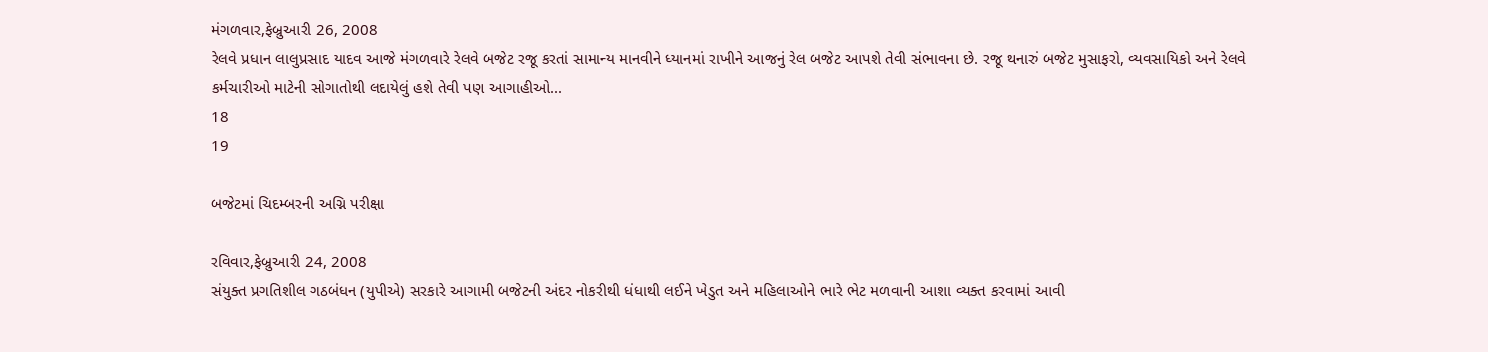મંગળવાર,ફેબ્રુઆરી 26, 2008
રેલવે પ્રધાન લાલુપ્રસાદ યાદવ આજે મંગળવારે રેલવે બજેટ રજૂ કરતાં સામાન્ય માનવીને ધ્યાનમાં રાખીને આજનું રેલ બજેટ આપશે તેવી સંભાવના છે. રજૂ થનારું બજેટ મુસાફરો, વ્યવસાયિકો અને રેલવે કર્મચારીઓ માટેની સોગાતોથી લદાયેલું હશે તેવી પણ આગાહીઓ...
18
19

બજેટમાં ચિદમ્બરની અગ્નિ પરીક્ષા

રવિવાર,ફેબ્રુઆરી 24, 2008
સંયુક્ત પ્રગતિશીલ ગઠબંધન (યુપીએ) સરકારે આગામી બજેટની અંદર નોકરીથી ધંધાથી લઈને ખેડુત અને મહિલાઓને ભારે ભેટ મળવાની આશા વ્યક્ત કરવામાં આવી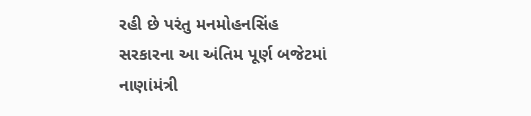રહી છે પરંતુ મનમોહનસિંહ સરકારના આ અંતિમ પૂર્ણ બજેટમાં નાણાંમંત્રી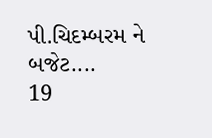પી.ચિદમ્બરમ ને બજેટ....
19